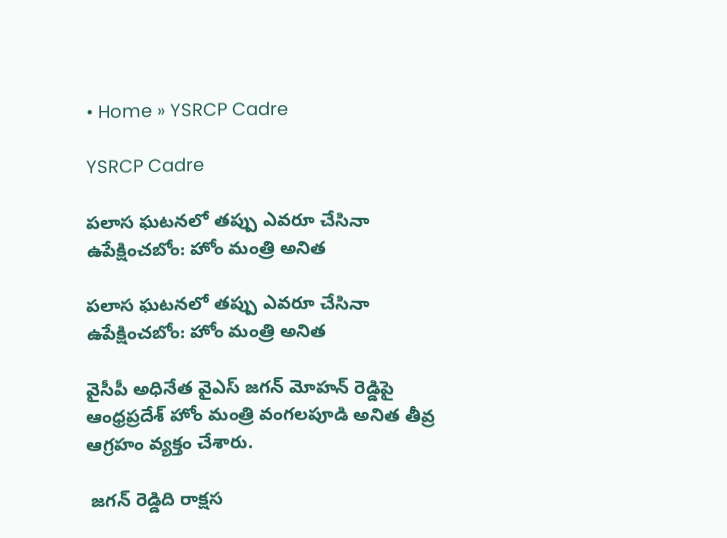• Home » YSRCP Cadre

YSRCP Cadre

పలాస ఘటనలో తప్పు ఎవరూ చేసినా ఉపేక్షించబోం: హోం మంత్రి అనిత

పలాస ఘటనలో తప్పు ఎవరూ చేసినా ఉపేక్షించబోం: హోం మంత్రి అనిత

వైసీపీ అధినేత వైఎస్ జగన్ మోహన్ రెడ్డిపై ఆంధ్రప్రదేశ్ హోం మంత్రి వంగలపూడి అనిత తీవ్ర ఆగ్రహం వ్యక్తం చేశారు.

 జగన్ రెడ్డిది రాక్షస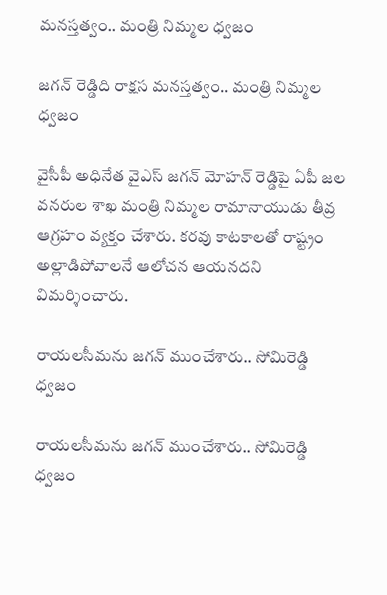మనస్తత్వం.. మంత్రి నిమ్మల ధ్వజం

జగన్ రెడ్డిది రాక్షస మనస్తత్వం.. మంత్రి నిమ్మల ధ్వజం

వైసీపీ అధినేత వైఎస్ జగన్ మోహన్ రెడ్డిపై ఏపీ జల వనరుల శాఖ మంత్రి నిమ్మల రామానాయుడు తీవ్ర ఆగ్రహం వ్యక్తం చేశారు. కరవు కాటకాలతో రాష్ట్రం అల్లాడిపోవాలనే ఆలోచన ఆయనదని విమర్శించారు.

రాయలసీమను జగన్ ముంచేశారు.. సోమిరెడ్డి ధ్వజం

రాయలసీమను జగన్ ముంచేశారు.. సోమిరెడ్డి ధ్వజం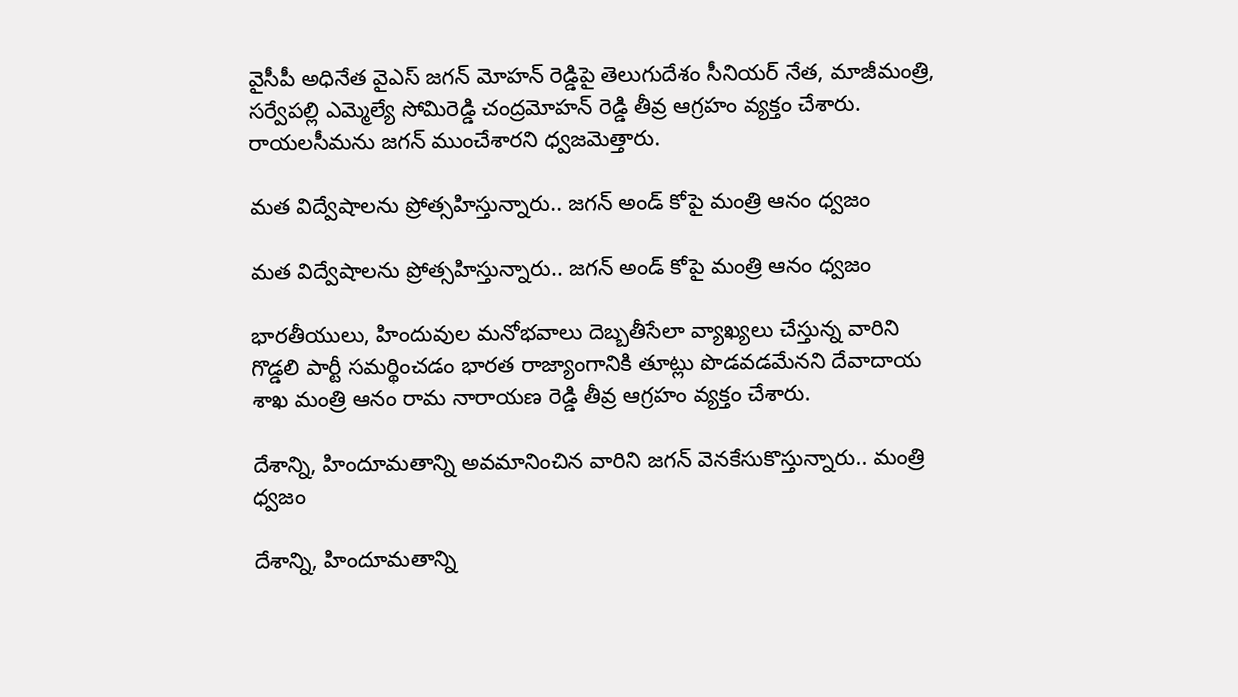వైసీపీ అధినేత వైఎస్ జగన్ మోహన్ రెడ్డిపై తెలుగుదేశం సీనియర్ నేత, మాజీమంత్రి, సర్వేపల్లి ఎమ్మెల్యే సోమిరెడ్డి చంద్రమోహన్ రెడ్డి తీవ్ర ఆగ్రహం వ్యక్తం చేశారు. రాయలసీమను జగన్ ముంచేశారని ధ్వజమెత్తారు.

మత విద్వేషాలను ప్రోత్సహిస్తున్నారు.. జగన్ అండ్ కోపై మంత్రి ఆనం ధ్వజం

మత విద్వేషాలను ప్రోత్సహిస్తున్నారు.. జగన్ అండ్ కోపై మంత్రి ఆనం ధ్వజం

భారతీయులు, హిందువుల మనోభవాలు దెబ్బతీసేలా వ్యాఖ్యలు చేస్తున్న వారిని గొడ్డలి పార్టీ సమర్థించడం భారత రాజ్యాంగానికి తూట్లు పొడవడమేనని దేవాదాయ శాఖ మంత్రి ఆనం రామ నారాయణ రెడ్డి తీవ్ర ఆగ్రహం వ్యక్తం చేశారు.

దేశాన్ని, హిందూమతాన్ని అవమానించిన వారిని జగన్ వెనకేసుకొస్తున్నారు.. మంత్రి ధ్వజం

దేశాన్ని, హిందూమతాన్ని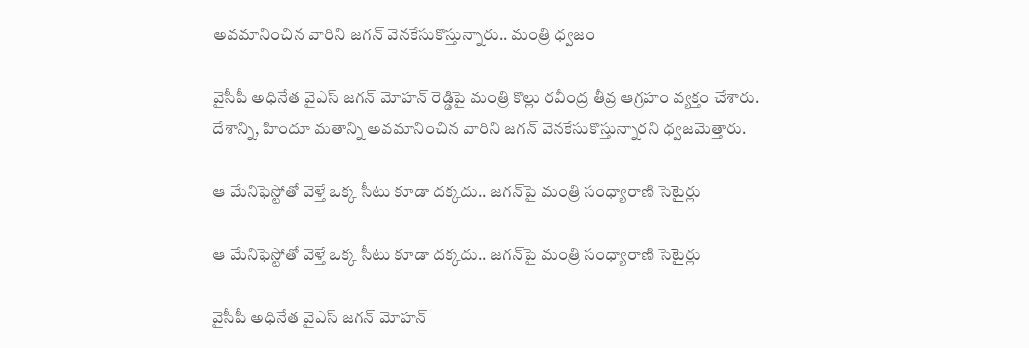అవమానించిన వారిని జగన్ వెనకేసుకొస్తున్నారు.. మంత్రి ధ్వజం

వైసీపీ అధినేత వైఎస్ జగన్ మోహన్ రెడ్డిపై మంత్రి కొల్లు రవీంద్ర తీవ్ర ఆగ్రహం వ్యక్తం చేశారు. దేశాన్ని, హిందూ మతాన్ని అవమానించిన వారిని జగన్ వెనకేసుకొస్తున్నారని ధ్వజమెత్తారు.

ఆ మేనిఫెస్టోతో వెళ్తే ఒక్క సీటు కూడా దక్కదు.. జగన్‌పై మంత్రి సంధ్యారాణి సెటైర్లు

ఆ మేనిఫెస్టోతో వెళ్తే ఒక్క సీటు కూడా దక్కదు.. జగన్‌పై మంత్రి సంధ్యారాణి సెటైర్లు

వైసీపీ అధినేత వైఎస్ జగన్ మోహన్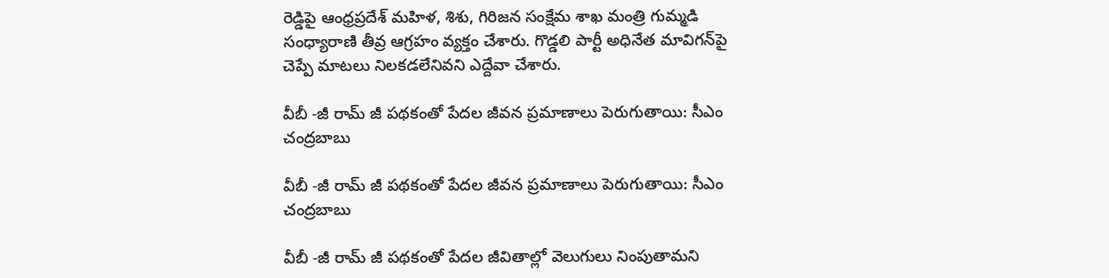రెడ్డిపై ఆంధ్రప్రదేశ్ మహిళ, శిశు, గిరిజన సంక్షేమ శాఖ మంత్రి గుమ్మడి సంధ్యారాణి తీవ్ర ఆగ్రహం వ్యక్తం చేశారు. గొడ్డలి పార్టీ అధినేత మావిగన్‌పై చెప్పే మాటలు నిలకడలేనివని ఎద్దేవా చేశారు.

వీబీ -జీ రామ్ జీ పథకంతో పేదల జీవన ప్రమాణాలు పెరుగుతాయి: సీఎం చంద్రబాబు

వీబీ -జీ రామ్ జీ పథకంతో పేదల జీవన ప్రమాణాలు పెరుగుతాయి: సీఎం చంద్రబాబు

వీబీ -జీ రామ్ జీ పథకంతో పేదల జీవితాల్లో వెలుగులు నింపుతామని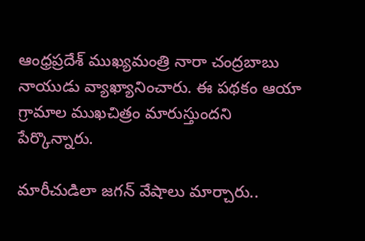ఆంధ్రప్రదేశ్ ముఖ్యమంత్రి నారా చంద్రబాబు నాయుడు వ్యాఖ్యానించారు. ఈ పథకం ఆయా గ్రామాల ముఖచిత్రం మారుస్తుందని పేర్కొన్నారు.

మారీచుడిలా జగన్ వేషాలు మార్చారు..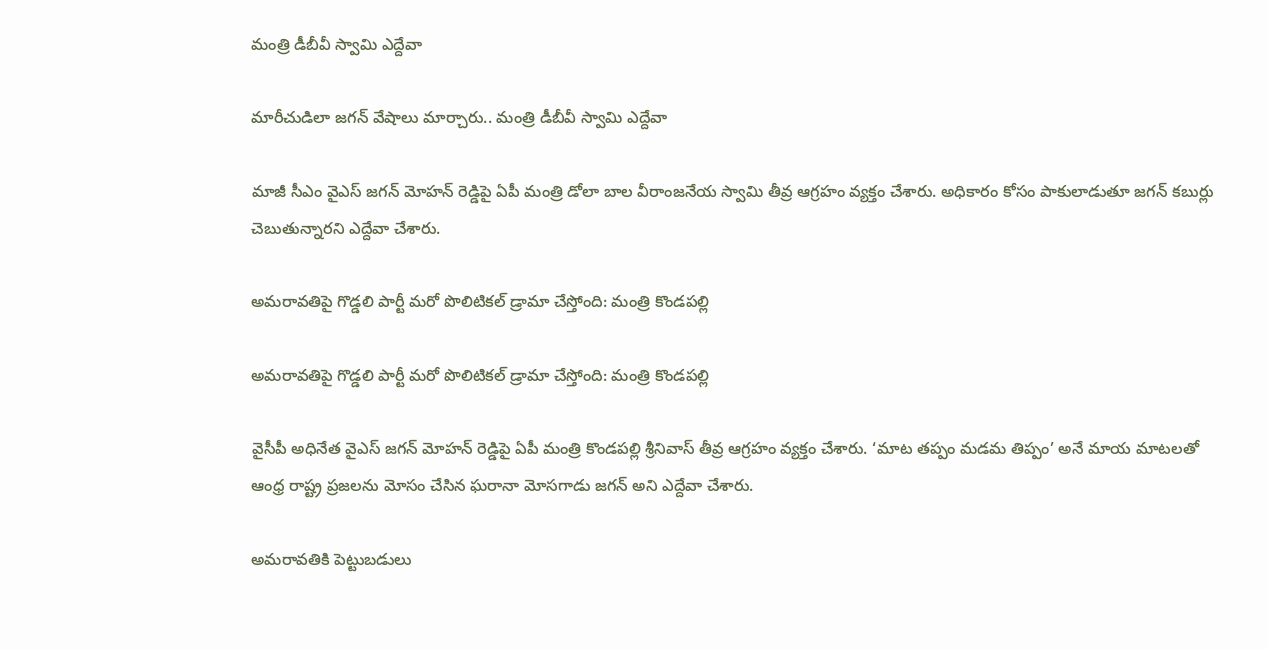మంత్రి డీబీవీ స్వామి ఎద్దేవా

మారీచుడిలా జగన్ వేషాలు మార్చారు.. మంత్రి డీబీవీ స్వామి ఎద్దేవా

మాజీ సీఎం వైఎస్ జగన్ మోహన్ రెడ్డిపై ఏపీ మంత్రి డోలా బాల వీరాంజనేయ స్వామి తీవ్ర ఆగ్రహం వ్యక్తం చేశారు. అధికారం కోసం పాకులాడుతూ జగన్ కబుర్లు చెబుతున్నారని ఎద్దేవా చేశారు.

అమరావతిపై గొడ్డలి పార్టీ మరో పొలిటికల్ డ్రామా చేస్తోంది: మంత్రి కొండపల్లి

అమరావతిపై గొడ్డలి పార్టీ మరో పొలిటికల్ డ్రామా చేస్తోంది: మంత్రి కొండపల్లి

వైసీపీ అధినేత వైఎస్ జగన్ మోహన్ రెడ్డిపై ఏపీ మంత్రి కొండపల్లి శ్రీనివాస్ తీవ్ర ఆగ్రహం వ్యక్తం చేశారు. ‘మాట తప్పం మడమ తిప్పం’ అనే మాయ మాటలతో ఆంధ్ర రాష్ట్ర ప్రజలను మోసం చేసిన ఘరానా మోసగాడు జగన్ అని ఎద్దేవా చేశారు.

అమరావతికి పెట్టుబడులు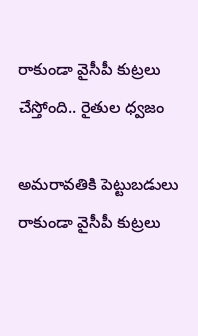రాకుండా వైసీపీ కుట్రలు చేస్తోంది.. రైతుల ధ్వజం

అమరావతికి పెట్టుబడులు రాకుండా వైసీపీ కుట్రలు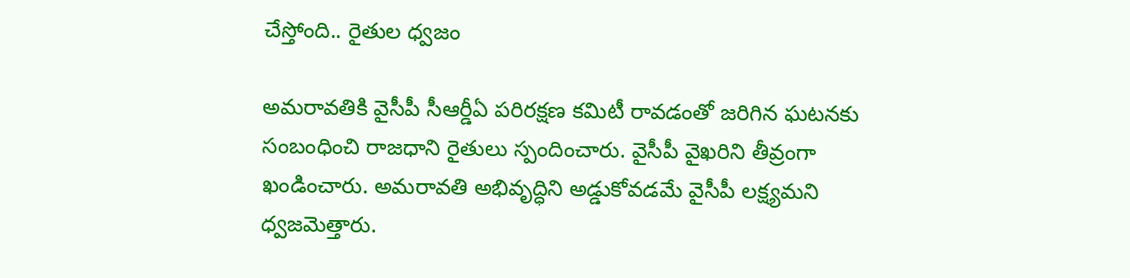చేస్తోంది.. రైతుల ధ్వజం

అమరావతికి వైసీపీ సీఆర్డీఏ పరిరక్షణ కమిటీ రావడంతో జరిగిన ఘటనకు సంబంధించి రాజధాని రైతులు స్పందించారు. వైసీపీ వైఖరిని తీవ్రంగా ఖండించారు. అమరావతి అభివృద్ధిని అడ్డుకోవడమే వైసీపీ లక్ష్యమని ధ్వజమెత్తారు.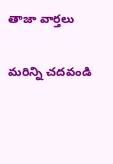తాజా వార్తలు

మరిన్ని చదవండి